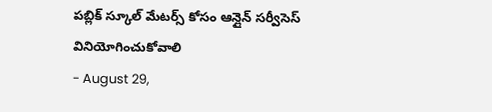పబ్లిక్ స్కూల్ మేటర్స్ కోసం ఆన్లైన్ సర్వీసెస్ వినియోగించుకోవాలి
- August 29,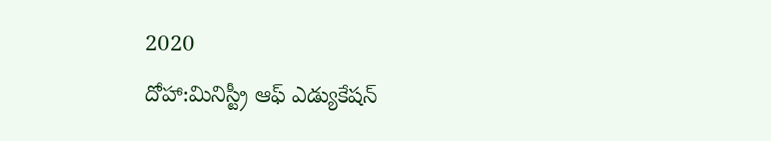2020
దోహా:మినిస్ట్రీ ఆఫ్ ఎడ్యుకేషన్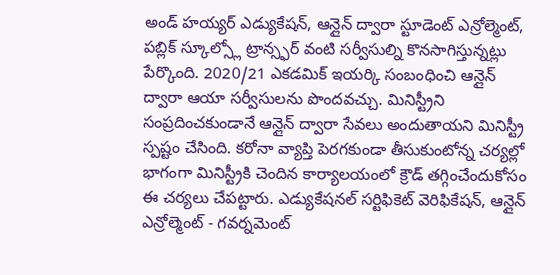అండ్ హయ్యర్ ఎడ్యుకేషన్, ఆన్లైన్ ద్వారా స్టూడెంట్ ఎన్రోల్మెంట్, పబ్లిక్ స్కూల్స్లో ట్రాన్స్ఫర్ వంటి సర్వీసుల్ని కొనసాగిస్తున్నట్లు పేర్కొంది. 2020/21 ఎకడమిక్ ఇయర్కి సంబంధించి ఆన్లైన్ ద్వారా ఆయా సర్వీసులను పొందవచ్చు. మినిస్ట్రీని సంప్రదించకుండానే ఆన్లైన్ ద్వారా సేవలు అందుతాయని మినిస్ట్రీ స్పష్టం చేసింది. కరోనా వ్యాప్తి పెరగకుండా తీసుకుంటోన్న చర్యల్లో భాగంగా మినిస్ట్రీకి చెందిన కార్యాలయంలో క్రౌడ్ తగ్గించేందుకోసం ఈ చర్యలు చేపట్టారు. ఎడ్యుకేషనల్ సర్టిఫికెట్ వెరిఫికేషన్, ఆన్లైన్ ఎన్రోల్మెంట్ - గవర్నమెంట్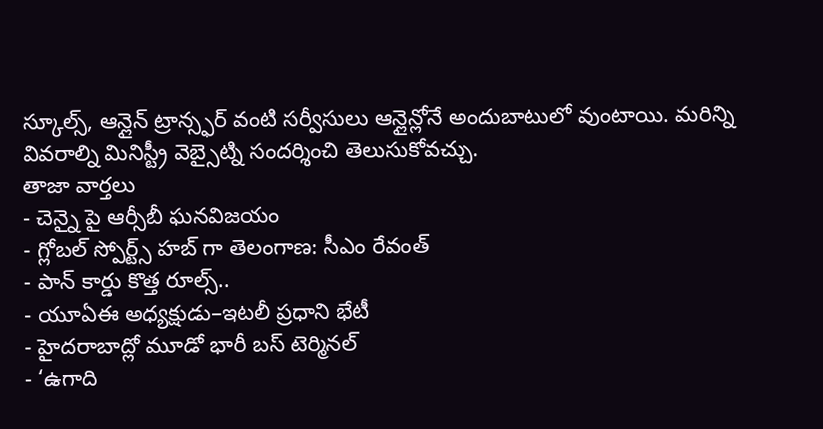స్కూల్స్, ఆన్లైన్ ట్రాన్స్ఫర్ వంటి సర్వీసులు ఆన్లైన్లోనే అందుబాటులో వుంటాయి. మరిన్ని వివరాల్ని మినిస్ట్రీ వెబ్సైట్ని సందర్శించి తెలుసుకోవచ్చు.
తాజా వార్తలు
- చెన్నై పై ఆర్సీబీ ఘనవిజయం
- గ్లోబల్ స్పోర్ట్స్ హబ్ గా తెలంగాణ: సీఎం రేవంత్
- పాన్ కార్డు కొత్త రూల్స్..
- యూఏఈ అధ్యక్షుడు–ఇటలీ ప్రధాని భేటీ
- హైదరాబాద్లో మూడో భారీ బస్ టెర్మినల్
- ‘ఉగాది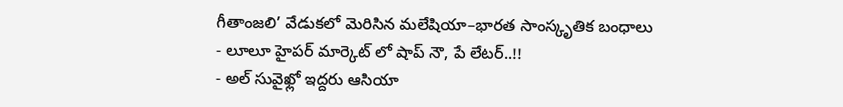గీతాంజలి’ వేడుకలో మెరిసిన మలేషియా–భారత సాంస్కృతిక బంధాలు
- లూలూ హైపర్ మార్కెట్ లో షాప్ నౌ, పే లేటర్..!!
- అల్ సువైఖ్లో ఇద్దరు ఆసియా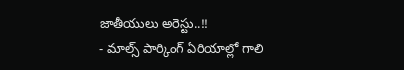జాతీయులు అరెస్టు..!!
- మాల్స్ పార్కింగ్ ఏరియాల్లో గాలి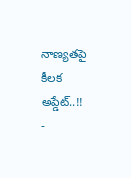నాణ్యతపై కీలక అప్డేట్..!!
-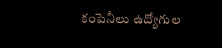కంపెనీలు ఉద్యోగుల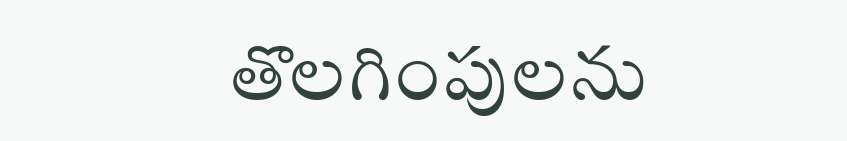తొలగింపులను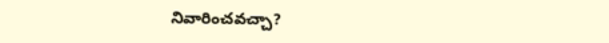నివారించవచ్చా?